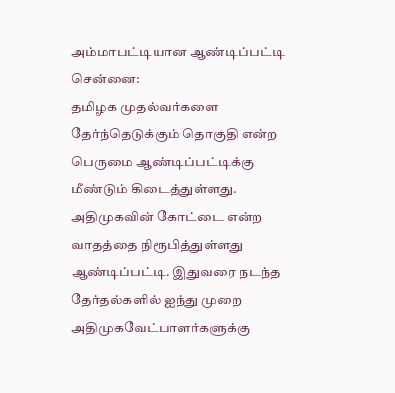அம்மாபட்டியான ஆண்டிப்பட்டி
சென்னை:
தமிழக முதல்வர்களை தேர்ந்தெடுக்கும் தொகுதி என்ற பெருமை ஆண்டிப்பட்டிக்கு மீண்டும் கிடைத்துள்ளது.
அதிமுகவின் கோட்டை என்ற வாதத்தை நிரூபித்துள்ளது ஆண்டிப்பட்டி. இதுவரை நடந்த தேர்தல்களில் ஐந்து முறை அதிமுகவேட்பாளர்களுக்கு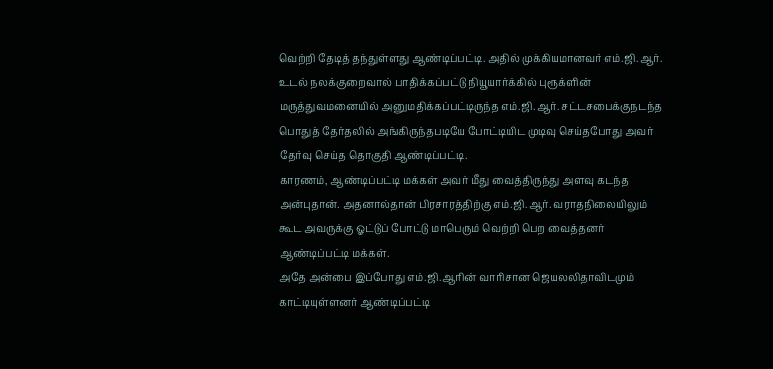வெற்றி தேடித் தந்துள்ளது ஆண்டிப்பட்டி. அதில் முக்கியமானவர் எம்.ஜி.ஆர்.
உடல் நலக்குறைவால் பாதிக்கப்பட்டு நியூயார்க்கில் புரூக்ளின் மருத்துவமனையில் அனுமதிக்கப்பட்டிருந்த எம்.ஜி.ஆர். சட்டசபைக்குநடந்த பொதுத் தேர்தலில் அங்கிருந்தபடியே போட்டியிட முடிவு செய்தபோது அவர் தேர்வு செய்த தொகுதி ஆண்டிப்பட்டி.
காரணம், ஆண்டிப்பட்டி மக்கள் அவர் மீது வைத்திருந்து அளவு கடந்த அன்புதான். அதனால்தான் பிரசாரத்திற்கு எம்.ஜி.ஆர். வராதநிலையிலும் கூட அவருக்கு ஓட்டுப் போட்டு மாபெரும் வெற்றி பெற வைத்தனர் ஆண்டிப்பட்டி மக்கள்.
அதே அன்பை இப்போது எம்.ஜி.ஆரின் வாரிசான ஜெயலலிதாவிடமும் காட்டியுள்ளனர் ஆண்டிப்பட்டி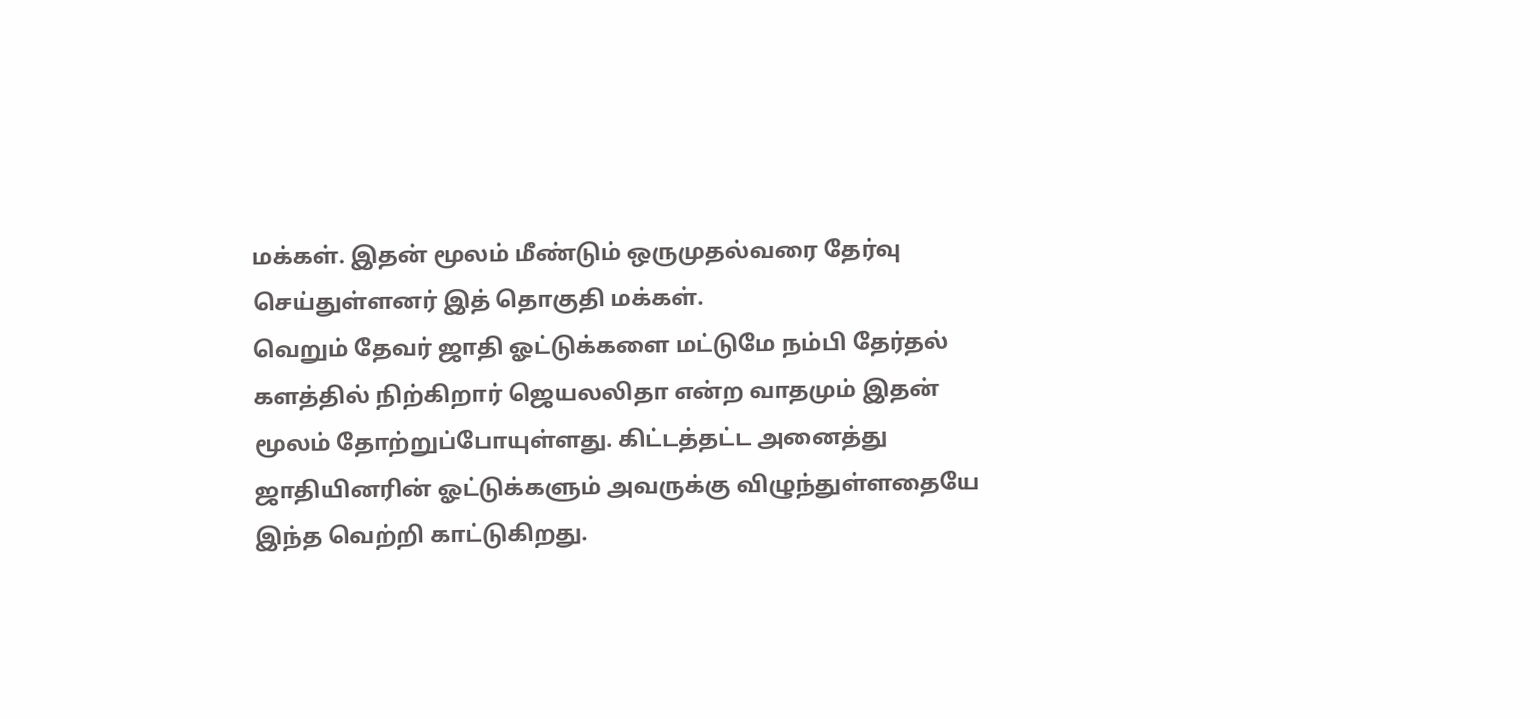மக்கள். இதன் மூலம் மீண்டும் ஒருமுதல்வரை தேர்வு செய்துள்ளனர் இத் தொகுதி மக்கள்.
வெறும் தேவர் ஜாதி ஓட்டுக்களை மட்டுமே நம்பி தேர்தல் களத்தில் நிற்கிறார் ஜெயலலிதா என்ற வாதமும் இதன் மூலம் தோற்றுப்போயுள்ளது. கிட்டத்தட்ட அனைத்து ஜாதியினரின் ஓட்டுக்களும் அவருக்கு விழுந்துள்ளதையே இந்த வெற்றி காட்டுகிறது.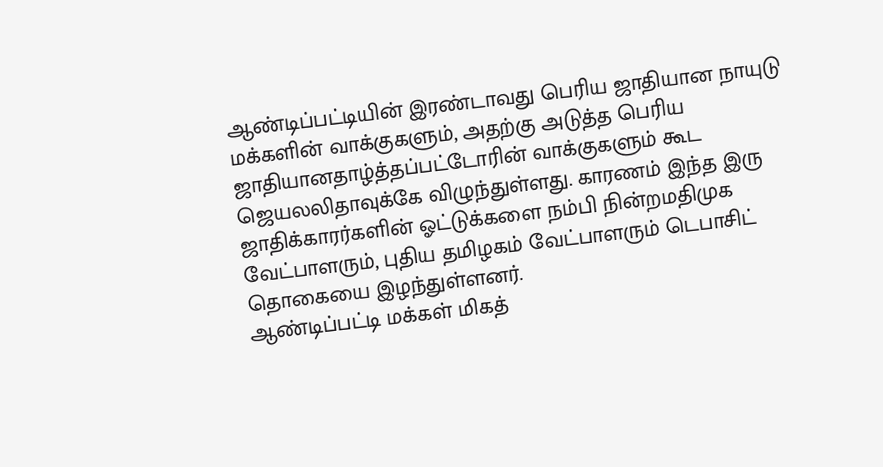ஆண்டிப்பட்டியின் இரண்டாவது பெரிய ஜாதியான நாயுடு மக்களின் வாக்குகளும், அதற்கு அடுத்த பெரிய ஜாதியானதாழ்த்தப்பட்டோரின் வாக்குகளும் கூட ஜெயலலிதாவுக்கே விழுந்துள்ளது. காரணம் இந்த இரு ஜாதிக்காரர்களின் ஓட்டுக்களை நம்பி நின்றமதிமுக வேட்பாளரும், புதிய தமிழகம் வேட்பாளரும் டெபாசிட் தொகையை இழந்துள்ளனர்.
ஆண்டிப்பட்டி மக்கள் மிகத்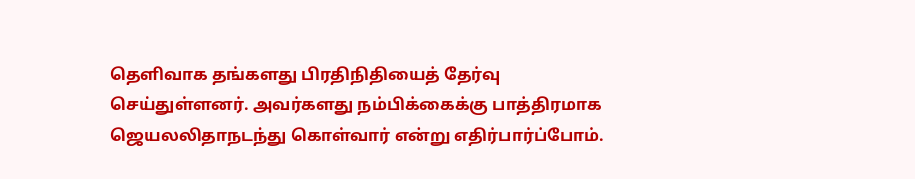தெளிவாக தங்களது பிரதிநிதியைத் தேர்வு செய்துள்ளனர். அவர்களது நம்பிக்கைக்கு பாத்திரமாக ஜெயலலிதாநடந்து கொள்வார் என்று எதிர்பார்ப்போம்.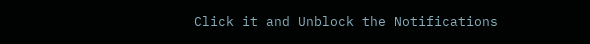Click it and Unblock the Notifications